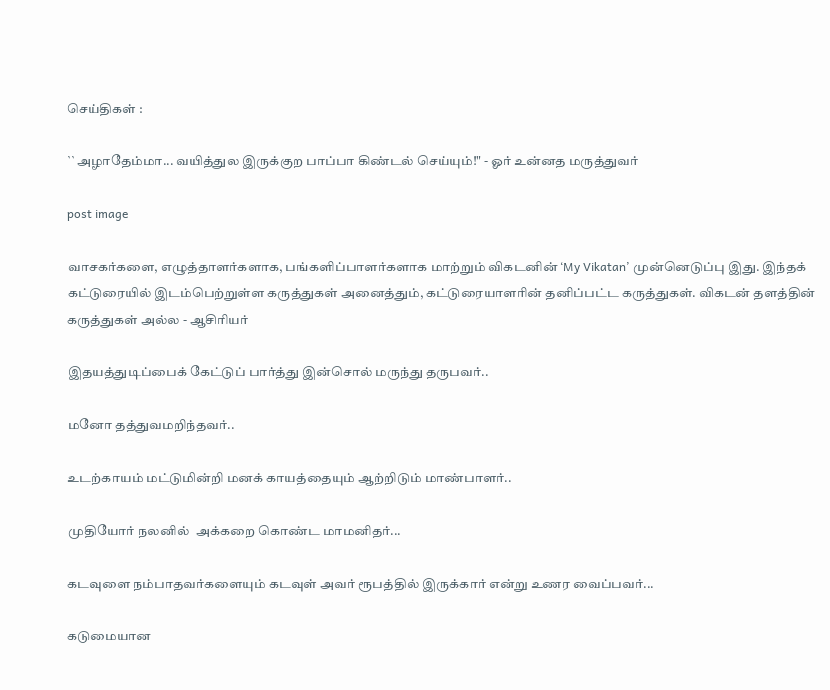செய்திகள் :

``அழாதேம்மா... வயித்துல இருக்குற பாப்பா கிண்டல் செய்யும்!" - ஓர் உன்னத மருத்துவர்

post image

வாசகர்களை, எழுத்தாளர்களாக, பங்களிப்பாளர்களாக மாற்றும் விகடனின் ‘My Vikatan’ முன்னெடுப்பு இது. இந்தக் கட்டுரையில் இடம்பெற்றுள்ள கருத்துகள் அனைத்தும், கட்டுரையாளரின் தனிப்பட்ட கருத்துகள். விகடன் தளத்தின் கருத்துகள் அல்ல - ஆசிரியர்

இதயத்துடிப்பைக் கேட்டுப் பார்த்து இன்சொல் மருந்து தருபவர்..

மனோ தத்துவமறிந்தவர்..

உடற்காயம் மட்டுமின்றி மனக் காயத்தையும் ஆற்றிடும் மாண்பாளர்..

முதியோர் நலனில்  அக்கறை கொண்ட மாமனிதர்...

கடவுளை நம்பாதவர்களையும் கடவுள் அவர் ரூபத்தில் இருக்கார் என்று உணர வைப்பவர்...

கடுமையான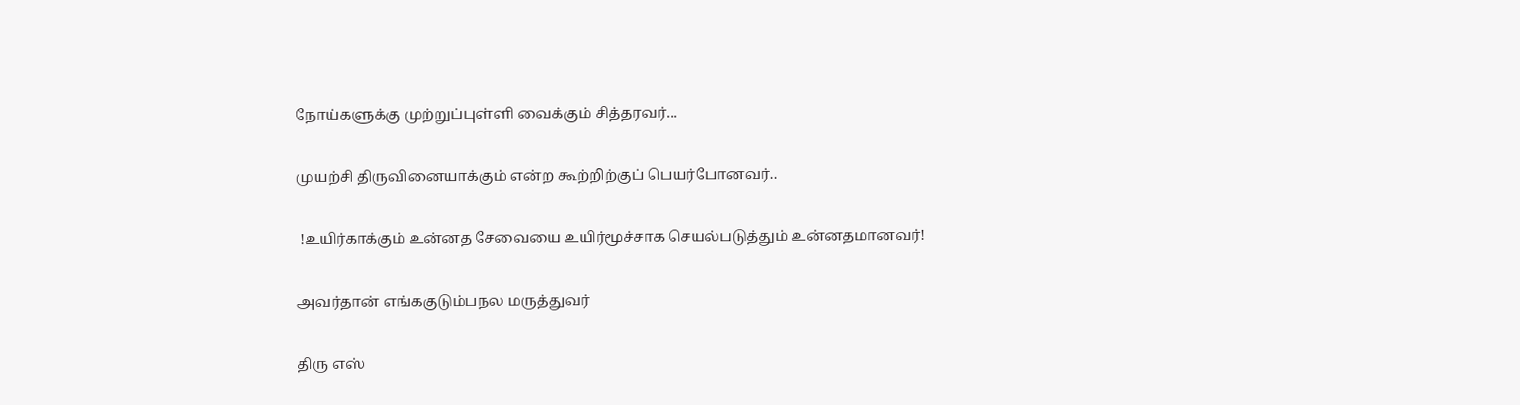நோய்களுக்கு முற்றுப்புள்ளி வைக்கும் சித்தரவர்...

முயற்சி திருவினையாக்கும் என்ற கூற்றிற்குப் பெயர்போனவர்..

 !உயிர்காக்கும் உன்னத சேவையை உயிர்மூச்சாக செயல்படுத்தும் உன்னதமானவர்!

அவர்தான் எங்ககுடும்பநல மருத்துவர்

திரு எஸ்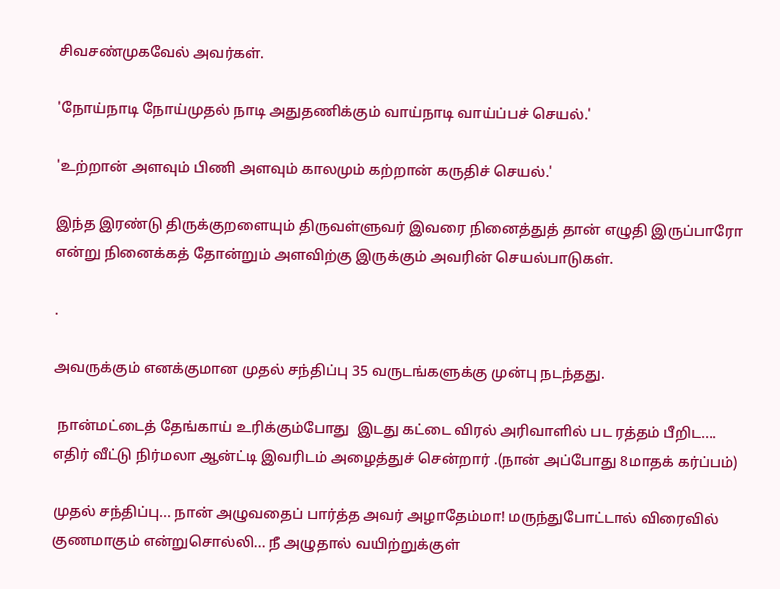சிவசண்முகவேல் அவர்கள்.

'நோய்நாடி நோய்முதல் நாடி அதுதணிக்கும் வாய்நாடி வாய்ப்பச் செயல்.'

'உற்றான் அளவும் பிணி அளவும் காலமும் கற்றான் கருதிச் செயல்.'

இந்த இரண்டு திருக்குறளையும் திருவள்ளுவர் இவரை நினைத்துத் தான் எழுதி இருப்பாரோ என்று நினைக்கத் தோன்றும் அளவிற்கு இருக்கும் அவரின் செயல்பாடுகள்.

.

அவருக்கும் எனக்குமான முதல் சந்திப்பு 35 வருடங்களுக்கு முன்பு நடந்தது.

 நான்மட்டைத் தேங்காய் உரிக்கும்போது  இடது கட்டை விரல் அரிவாளில் பட ரத்தம் பீறிட....  எதிர் வீட்டு நிர்மலா ஆன்ட்டி இவரிடம் அழைத்துச் சென்றார் .(நான் அப்போது 8மாதக் கர்ப்பம்)

முதல் சந்திப்பு... நான் அழுவதைப் பார்த்த அவர் அழாதேம்மா! மருந்துபோட்டால் விரைவில் குணமாகும் என்றுசொல்லி... நீ அழுதால் வயிற்றுக்குள்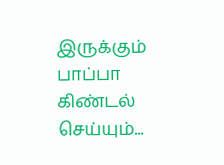இருக்கும் பாப்பா   கிண்டல் செய்யும்...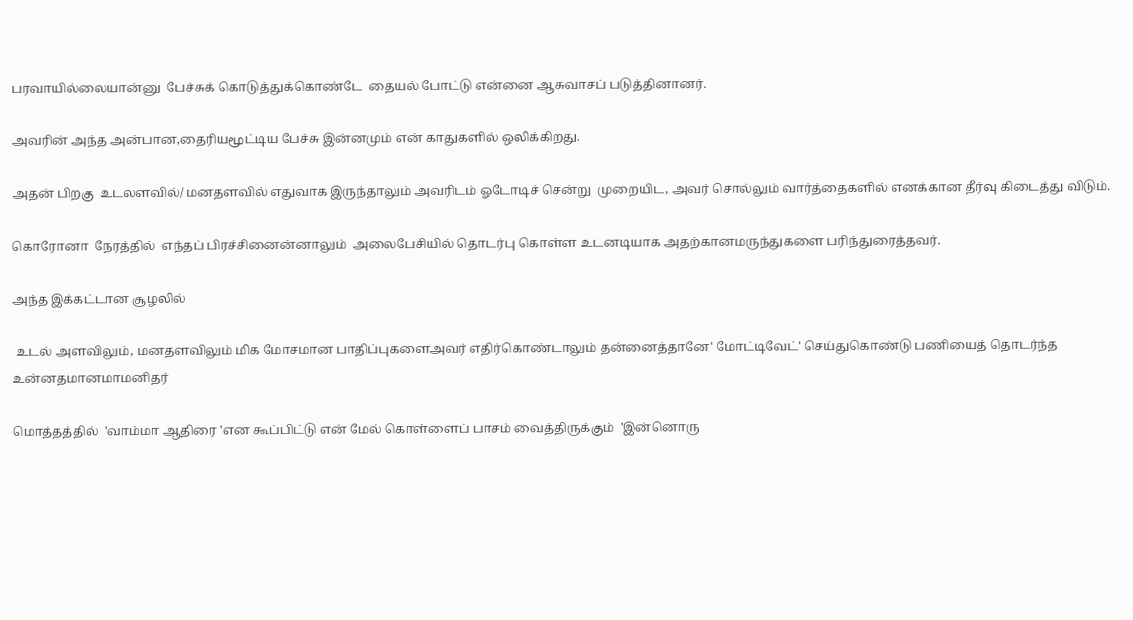பரவாயில்லையான்னு  பேச்சுக் கொடுத்துக்கொண்டே  தையல் போட்டு என்னை ஆசுவாசப் படுத்தினானர்.

அவரின் அந்த அன்பான,தைரியமூட்டிய பேச்சு இன்னமும் என் காதுகளில் ஒலிக்கிறது.

அதன் பிறகு  உடலளவில்/ மனதளவில் எதுவாக இருந்தாலும் அவரிடம் ஓடோடிச் சென்று  முறையிட, அவர் சொல்லும் வார்த்தைகளில் எனக்கான தீர்வு கிடைத்து விடும்.

கொரோனா  நேரத்தில்  எந்தப் பிரச்சினைன்னாலும்  அலைபேசியில் தொடர்பு கொள்ள உடனடியாக அதற்கானமருந்துகளை பரிந்துரைத்தவர்.

அந்த இக்கட்டான சூழலில்

 உடல் அளவிலும், மனதளவிலும் மிக மோசமான பாதிப்புகளைஅவர் எதிர்கொண்டாலும் தன்னைத்தானே' மோட்டிவேட்' செய்துகொண்டு பணியைத் தொடர்ந்த உன்னதமானமாமனிதர்

மொத்தத்தில்  'வாம்மா ஆதிரை 'என கூப்பிட்டு என் மேல் கொள்ளைப் பாசம் வைத்திருக்கும்  'இன்னொரு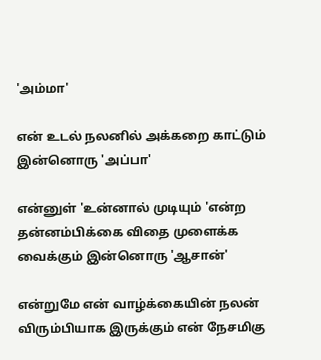'அம்மா'

என் உடல் நலனில் அக்கறை காட்டும் இன்னொரு 'அப்பா'

என்னுள் 'உன்னால் முடியும் 'என்ற தன்னம்பிக்கை விதை முளைக்க வைக்கும் இன்னொரு 'ஆசான்'

என்றுமே என் வாழ்க்கையின் நலன் விரும்பியாக இருக்கும் என் நேசமிகு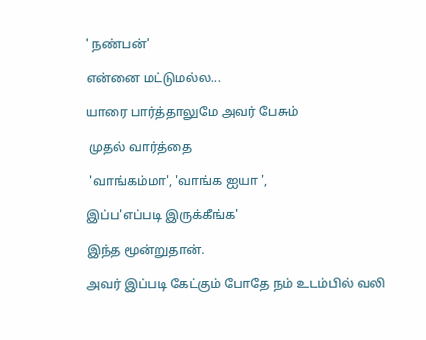' நண்பன்'

என்னை மட்டுமல்ல...

யாரை பார்த்தாலுமே அவர் பேசும்

 முதல் வார்த்தை

 'வாங்கம்மா', 'வாங்க ஐயா ',

இப்ப'எப்படி இருக்கீங்க'

இந்த மூன்றுதான்.

அவர் இப்படி கேட்கும் போதே நம் உடம்பில் வலி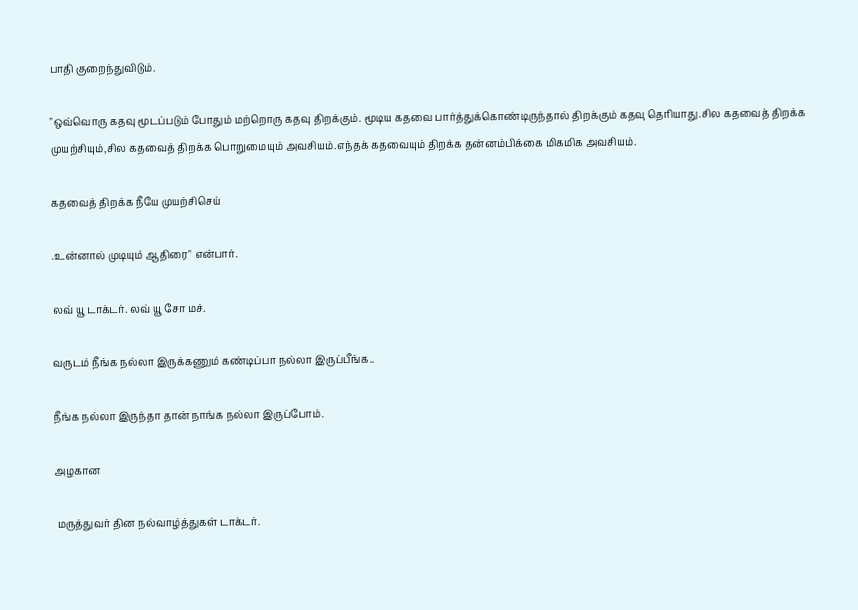பாதி குறைந்துவிடும்.

"ஒவ்வொரு கதவு மூடப்படும் போதும் மற்றொரு கதவு திறக்கும். மூடிய கதவை பார்த்துக்கொண்டிருந்தால் திறக்கும் கதவு தெரியாது.சில கதவைத் திறக்க முயற்சியும்,சில கதவைத் திறக்க பொறுமையும் அவசியம்.எந்தக் கதவையும் திறக்க தன்னம்பிக்கை மிகமிக அவசியம்.

கதவைத் திறக்க நீயே முயற்சிசெய்

.உன்னால் முடியும் ஆதிரை" என்பார்.

லவ் யூ டாக்டர். லவ் யூ சோ மச்.

வருடம் நீங்க நல்லா இருக்கணும் கண்டிப்பா நல்லா இருப்பீங்க..

நீங்க நல்லா இருந்தா தான் நாங்க நல்லா இருப்போம்.

அழகான

 மருத்துவர் தின நல்வாழ்த்துகள் டாக்டர்.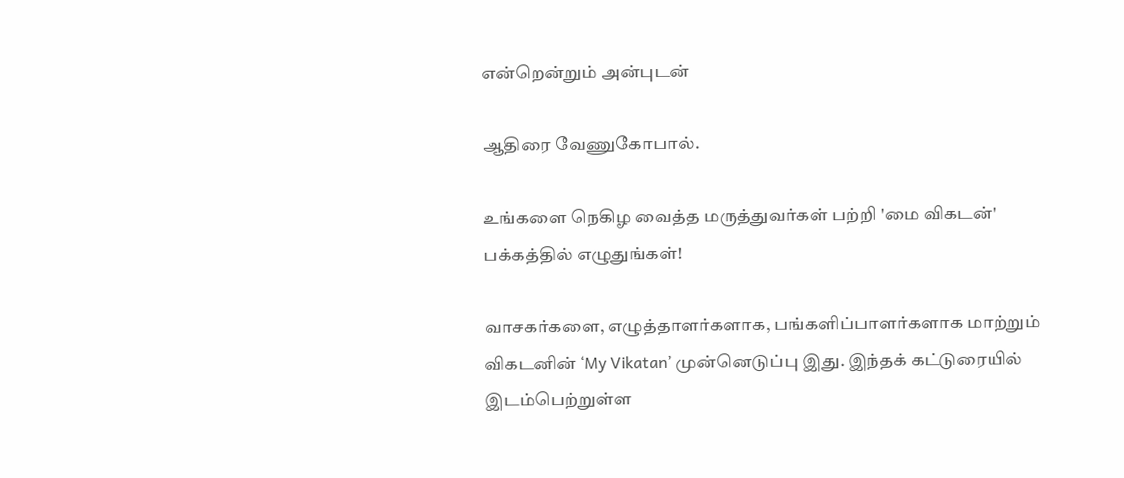என்றென்றும் அன்புடன்

ஆதிரை வேணுகோபால்.

உங்களை நெகிழ வைத்த மருத்துவர்கள் பற்றி 'மை விகடன்' பக்கத்தில் எழுதுங்கள்!

வாசகர்களை, எழுத்தாளர்களாக, பங்களிப்பாளர்களாக மாற்றும் விகடனின் ‘My Vikatan’ முன்னெடுப்பு இது. இந்தக் கட்டுரையில் இடம்பெற்றுள்ள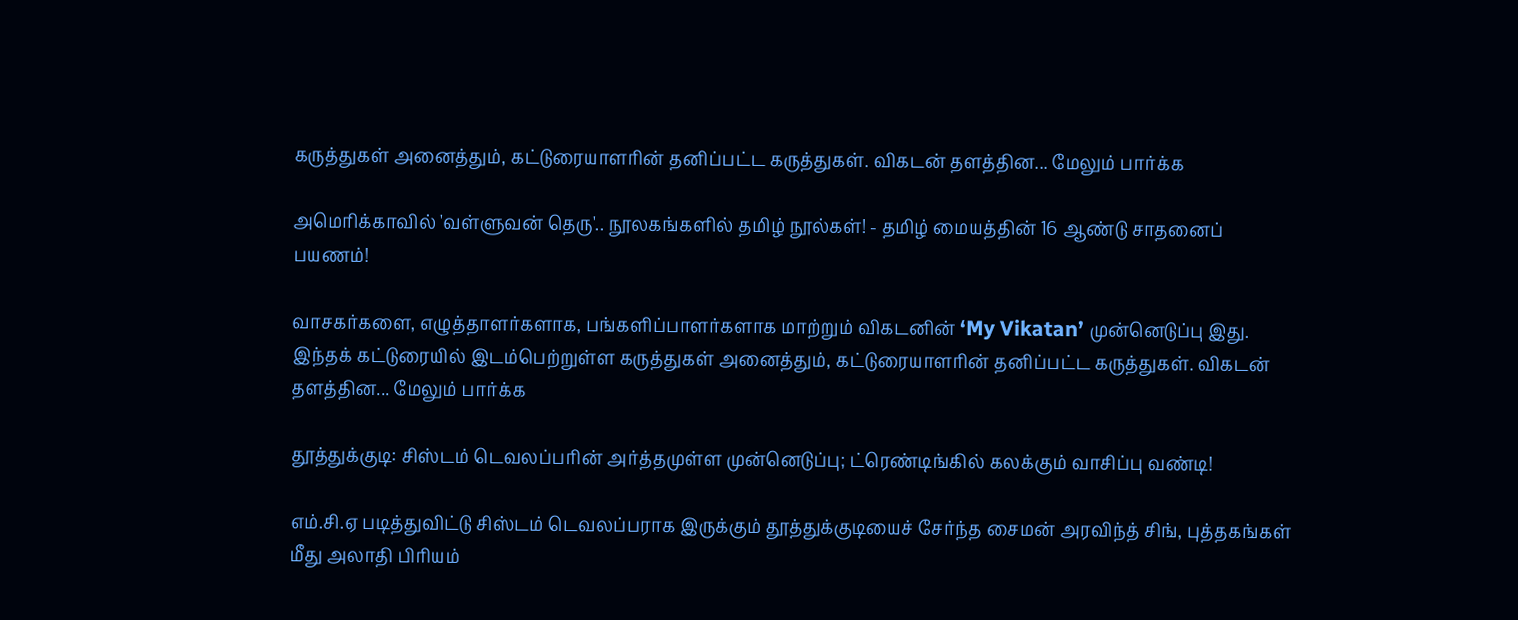கருத்துகள் அனைத்தும், கட்டுரையாளரின் தனிப்பட்ட கருத்துகள். விகடன் தளத்தின... மேலும் பார்க்க

அமெரிக்காவில் 'வள்ளுவன் தெரு'.. நூலகங்களில் தமிழ் நூல்கள்! - தமிழ் மையத்தின் 16 ஆண்டு சாதனைப் பயணம்!

வாசகர்களை, எழுத்தாளர்களாக, பங்களிப்பாளர்களாக மாற்றும் விகடனின் ‘My Vikatan’ முன்னெடுப்பு இது. இந்தக் கட்டுரையில் இடம்பெற்றுள்ள கருத்துகள் அனைத்தும், கட்டுரையாளரின் தனிப்பட்ட கருத்துகள். விகடன் தளத்தின... மேலும் பார்க்க

தூத்துக்குடி: சிஸ்டம் டெவலப்பரின் அர்த்தமுள்ள முன்னெடுப்பு; ட்ரெண்டிங்கில் கலக்கும் வாசிப்பு வண்டி!

எம்.சி.ஏ படித்துவிட்டு சிஸ்டம் டெவலப்பராக இருக்கும் தூத்துக்குடியைச் சேர்ந்த சைமன் அரவிந்த் சிங், புத்தகங்கள் மீது அலாதி பிரியம்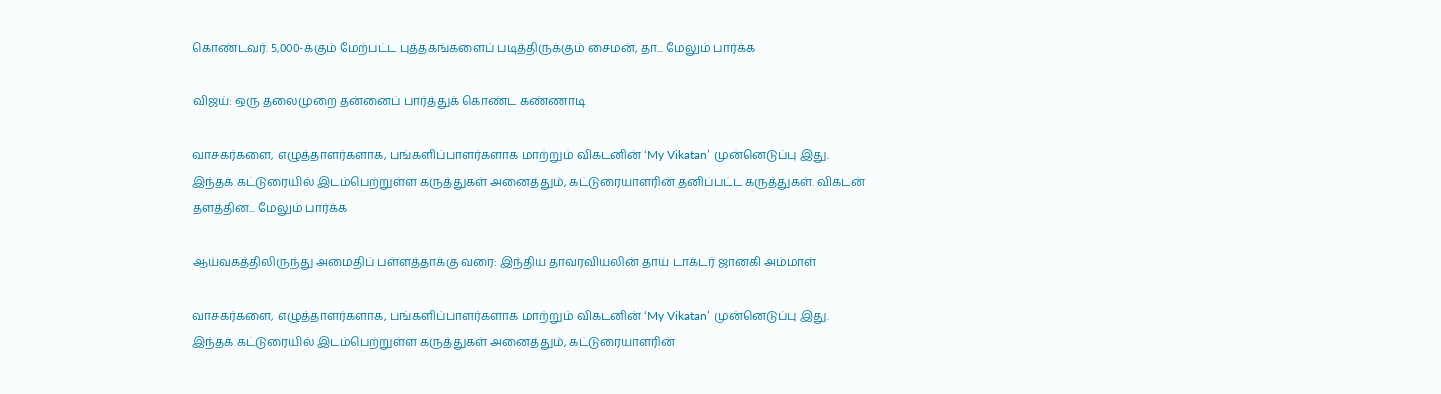கொண்டவர். 5,000-க்கும் மேற்பட்ட புத்தகங்களைப் படித்திருக்கும் சைமன், தா... மேலும் பார்க்க

விஜய்: ஒரு தலைமுறை தன்னைப் பார்த்துக் கொண்ட கண்ணாடி

வாசகர்களை, எழுத்தாளர்களாக, பங்களிப்பாளர்களாக மாற்றும் விகடனின் ‘My Vikatan’ முன்னெடுப்பு இது. இந்தக் கட்டுரையில் இடம்பெற்றுள்ள கருத்துகள் அனைத்தும், கட்டுரையாளரின் தனிப்பட்ட கருத்துகள். விகடன் தளத்தின... மேலும் பார்க்க

ஆய்வகத்திலிருந்து அமைதிப் பள்ளத்தாக்கு வரை: இந்திய தாவரவியலின் தாய் டாக்டர் ஜானகி அம்மாள்

வாசகர்களை, எழுத்தாளர்களாக, பங்களிப்பாளர்களாக மாற்றும் விகடனின் ‘My Vikatan’ முன்னெடுப்பு இது. இந்தக் கட்டுரையில் இடம்பெற்றுள்ள கருத்துகள் அனைத்தும், கட்டுரையாளரின்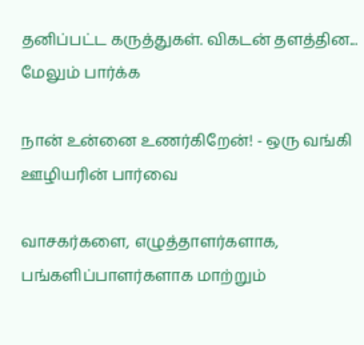தனிப்பட்ட கருத்துகள். விகடன் தளத்தின... மேலும் பார்க்க

நான் உன்னை உணர்கிறேன்! - ஒரு வங்கி ஊழியரின் பார்வை

வாசகர்களை, எழுத்தாளர்களாக, பங்களிப்பாளர்களாக மாற்றும்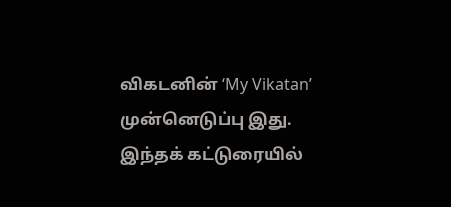விகடனின் ‘My Vikatan’ முன்னெடுப்பு இது. இந்தக் கட்டுரையில்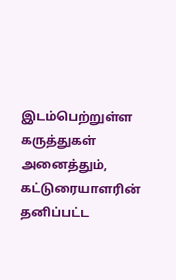இடம்பெற்றுள்ள கருத்துகள் அனைத்தும், கட்டுரையாளரின் தனிப்பட்ட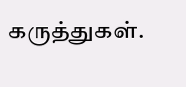கருத்துகள்.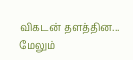விகடன் தளத்தின... மேலும்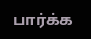பார்க்க